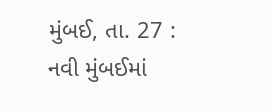મુંબઈ, તા. 27 : નવી મુંબઈમાં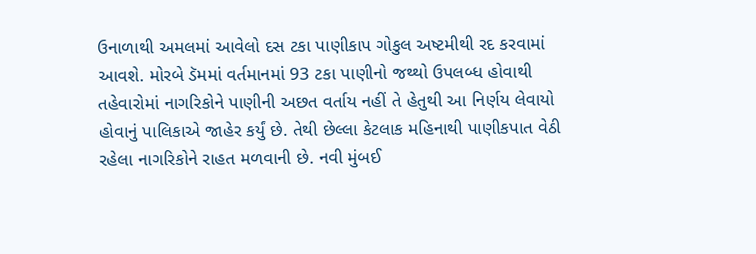ઉનાળાથી અમલમાં આવેલો દસ ટકા પાણીકાપ ગોકુલ અષ્ટમીથી રદ કરવામાં આવશે. મોરબે ડૅમમાં વર્તમાનમાં 93 ટકા પાણીનો જથ્થો ઉપલબ્ધ હોવાથી તહેવારોમાં નાગરિકોને પાણીની અછત વર્તાય નહીં તે હેતુથી આ નિર્ણય લેવાયો હોવાનું પાલિકાએ જાહેર કર્યું છે. તેથી છેલ્લા કેટલાક મહિનાથી પાણીકપાત વેઠી રહેલા નાગરિકોને રાહત મળવાની છે. નવી મુંબઈ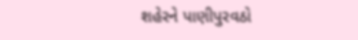શહેરને પાણીપુરવઠો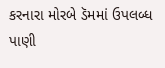કરનારા મોરબે ડૅમમાં ઉપલબ્ધ પાણી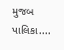મુજબ પાલિકા....